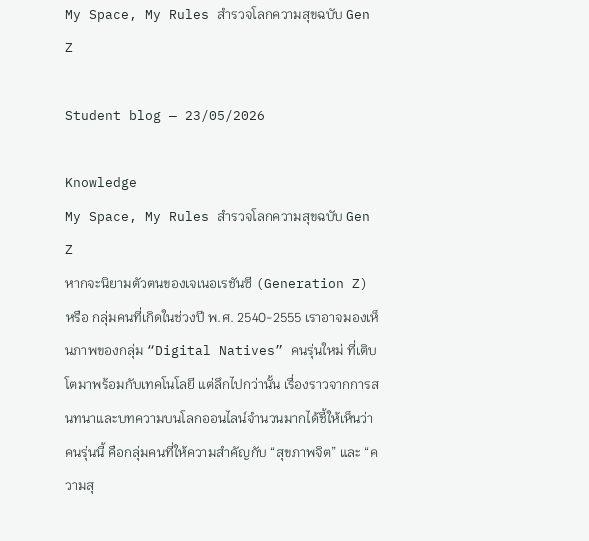My Space, My Rules สำรวจโลกความสุขฉบับ Gen Z

Student blog — 23/05/2026

Knowledge
My Space, My Rules สำรวจโลกความสุขฉบับ Gen Z
หากจะนิยามตัวตนของเจเนอเรชันซี (Generation Z) หรือ กลุ่มคนที่เกิดในช่วงปี พ.ศ. 2540-2555 เราอาจมองเห็นภาพของกลุ่ม “Digital Natives” คนรุ่นใหม่ ที่เติบโตมาพร้อมกับเทคโนโลยี แต่ลึกไปกว่านั้น เรื่องราวจากการสนทนาและบทความบนโลกออนไลน์จำนวนมากได้ชี้ให้เห็นว่า คนรุ่นนี้ คือกลุ่มคนที่ให้ความสำคัญกับ “สุขภาพจิต” และ “ความสุ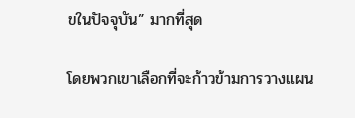ขในปัจจุบัน” มากที่สุด

โดยพวกเขาเลือกที่จะก้าวข้ามการวางแผน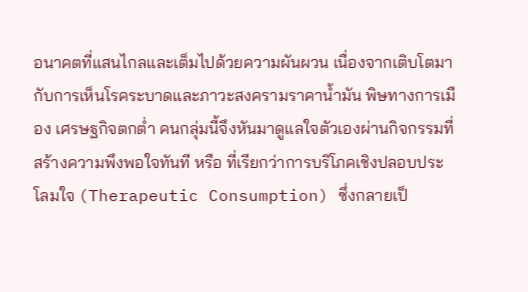อนาคตที่แสนไกลและเต็มไปด้วยความผันผวน เนื่องจากเติบโตมากับการเห็นโรคระบาดและภาวะสงครามราคาน้ำมัน พิษทางการเมือง เศรษฐกิจตกต่ำ คนกลุ่มนี้จึงหันมาดูแลใจตัวเองผ่านกิจกรรมที่สร้างความพึงพอใจทันที หรือ ที่เรียกว่าการบริโภคเชิงปลอบประโลมใจ (Therapeutic Consumption) ซึ่งกลายเป็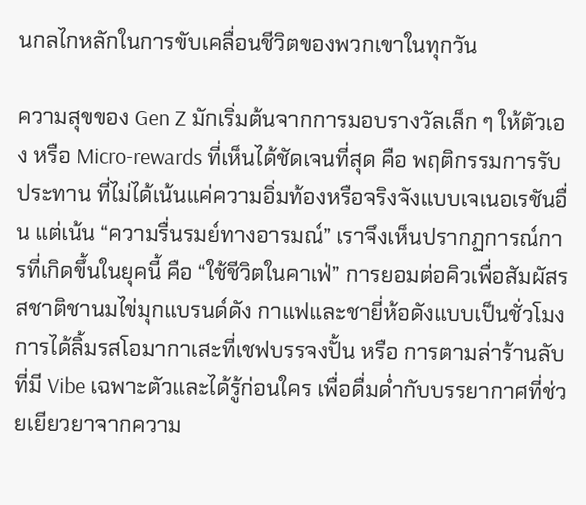นกลไกหลักในการขับเคลื่อนชีวิตของพวกเขาในทุกวัน

ความสุขของ Gen Z มักเริ่มต้นจากการมอบรางวัลเล็ก ๆ ให้ตัวเอง หรือ Micro-rewards ที่เห็นได้ชัดเจนที่สุด คือ พฤติกรรมการรับประทาน ที่ไม่ได้เน้นแค่ความอิ่มท้องหรือจริงจังแบบเจเนอเรชันอื่น แต่เน้น “ความรื่นรมย์ทางอารมณ์” เราจึงเห็นปรากฏการณ์การที่เกิดขึ้นในยุคนี้ คือ “ใช้ชีวิตในคาเฟ่” การยอมต่อคิวเพื่อสัมผัสรสชาติชานมไข่มุกแบรนด์ดัง กาแฟและชายี่ห้อดังแบบเป็นชั่วโมง การได้ลิ้มรสโอมากาเสะที่เชฟบรรจงปั้น หรือ การตามล่าร้านลับที่มี Vibe เฉพาะตัวและได้รู้ก่อนใคร เพื่อดื่มด่ำกับบรรยากาศที่ช่วยเยียวยาจากความ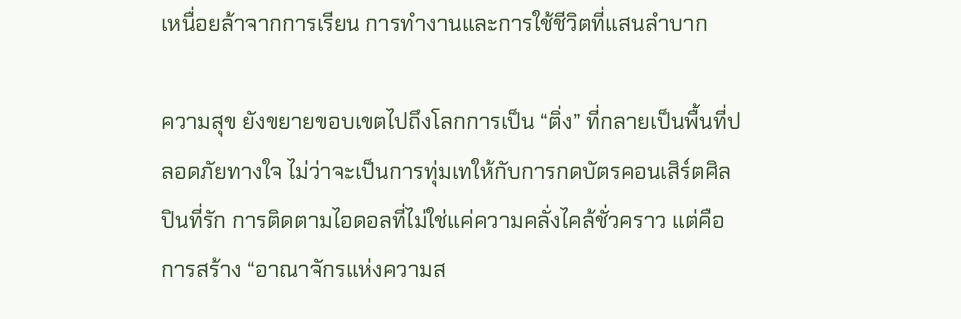เหนื่อยล้าจากการเรียน การทำงานและการใช้ชีวิตที่แสนลำบาก

ความสุข ยังขยายขอบเขตไปถึงโลกการเป็น “ติ่ง” ที่กลายเป็นพื้นที่ปลอดภัยทางใจ ไม่ว่าจะเป็นการทุ่มเทให้กับการกดบัตรคอนเสิร์ตศิลปินที่รัก การติดตามไอดอลที่ไม่ใช่แค่ความคลั่งไคล้ชั่วคราว แต่คือ การสร้าง “อาณาจักรแห่งความส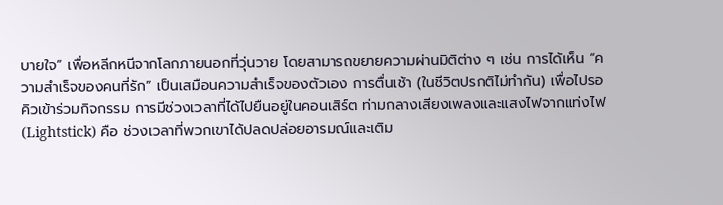บายใจ” เพื่อหลีกหนีจากโลกภายนอกที่วุ่นวาย โดยสามารถขยายความผ่านมิติต่าง ๆ เช่น การได้เห็น “ความสำเร็จของคนที่รัก” เป็นเสมือนความสำเร็จของตัวเอง การตื่นเช้า (ในชีวิตปรกติไม่ทำกัน) เพื่อไปรอคิวเข้าร่วมกิจกรรม การมีช่วงเวลาที่ได้ไปยืนอยู่ในคอนเสิร์ต ท่ามกลางเสียงเพลงและแสงไฟจากแท่งไฟ (Lightstick) คือ ช่วงเวลาที่พวกเขาได้ปลดปล่อยอารมณ์และเติม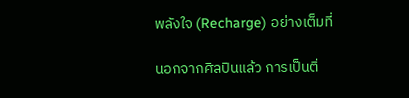พลังใจ (Recharge) อย่างเต็มที่

นอกจากศิลปินแล้ว การเป็นติ่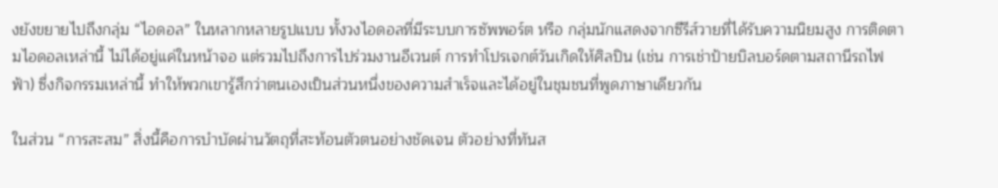งยังขยายไปถึงกลุ่ม “ไอดอล” ในหลากหลายรูปแบบ ทั้งวงไอดอลที่มีระบบการซัพพอร์ต หรือ กลุ่มนักแสดงจากซีรีส์วายที่ได้รับความนิยมสูง การติดตามไอดอลเหล่านี้ ไม่ได้อยู่แค่ในหน้าจอ แต่รวมไปถึงการไปร่วมงานอีเวนต์ การทำโปรเจกต์วันเกิดให้ศิลปิน (เช่น การเช่าป้ายบิลบอร์ดตามสถานีรถไฟฟ้า) ซึ่งกิจกรรมเหล่านี้ ทำให้พวกเขารู้สึกว่าตนเองเป็นส่วนหนึ่งของความสำเร็จและได้อยู่ในชุมชนที่พูดภาษาเดียวกัน

ในส่วน “การสะสม” สิ่งนี้คือการบำบัดผ่านวัตถุที่สะท้อนตัวตนอย่างชัดเจน ตัวอย่างที่ทันส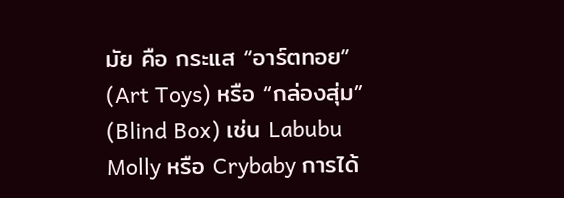มัย คือ กระแส “อาร์ตทอย” (Art Toys) หรือ “กล่องสุ่ม” (Blind Box) เช่น Labubu Molly หรือ Crybaby การได้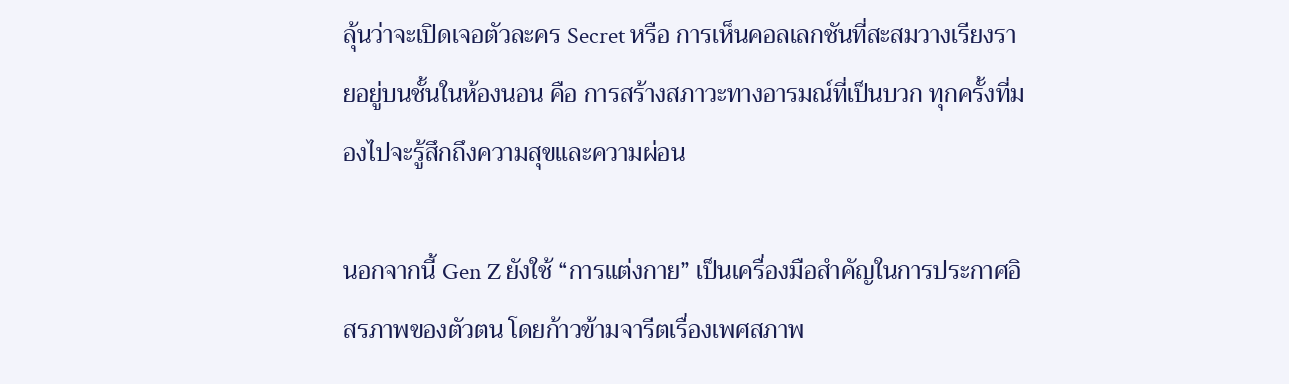ลุ้นว่าจะเปิดเจอตัวละคร Secret หรือ การเห็นคอลเลกชันที่สะสมวางเรียงรายอยู่บนชั้นในห้องนอน คือ การสร้างสภาวะทางอารมณ์ที่เป็นบวก ทุกครั้งที่มองไปจะรู้สึกถึงความสุขและความผ่อน

นอกจากนี้ Gen Z ยังใช้ “การแต่งกาย” เป็นเครื่องมือสำคัญในการประกาศอิสรภาพของตัวตน โดยก้าวข้ามจารีตเรื่องเพศสภาพ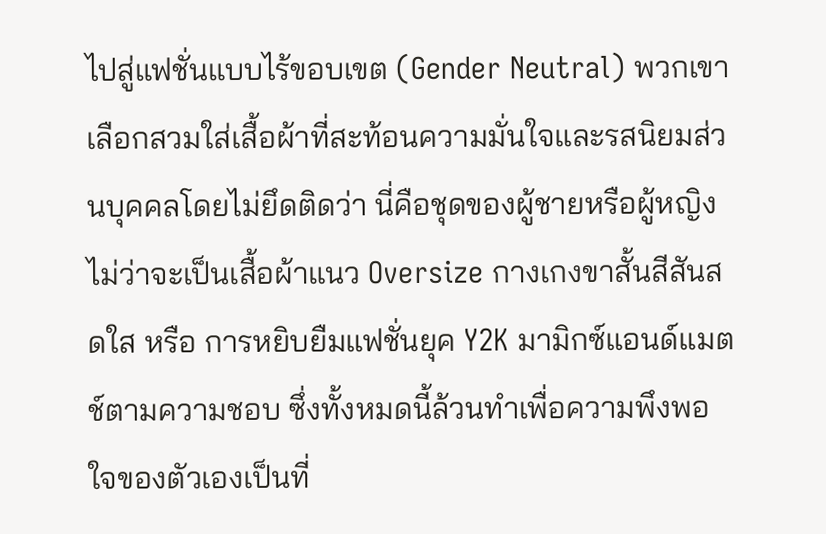ไปสู่แฟชั่นแบบไร้ขอบเขต (Gender Neutral) พวกเขาเลือกสวมใส่เสื้อผ้าที่สะท้อนความมั่นใจและรสนิยมส่วนบุคคลโดยไม่ยึดติดว่า นี่คือชุดของผู้ชายหรือผู้หญิง ไม่ว่าจะเป็นเสื้อผ้าแนว Oversize กางเกงขาสั้นสีสันสดใส หรือ การหยิบยืมแฟชั่นยุค Y2K มามิกซ์แอนด์แมตช์ตามความชอบ ซึ่งทั้งหมดนี้ล้วนทำเพื่อความพึงพอใจของตัวเองเป็นที่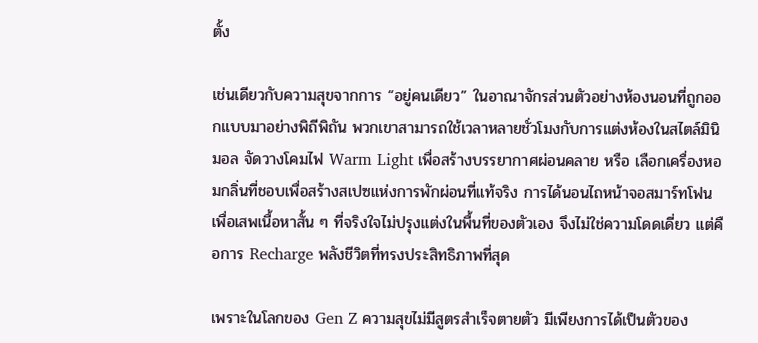ตั้ง

เช่นเดียวกับความสุขจากการ “อยู่คนเดียว” ในอาณาจักรส่วนตัวอย่างห้องนอนที่ถูกออกแบบมาอย่างพิถีพิถัน พวกเขาสามารถใช้เวลาหลายชั่วโมงกับการแต่งห้องในสไตล์มินิมอล จัดวางโคมไฟ Warm Light เพื่อสร้างบรรยากาศผ่อนคลาย หรือ เลือกเครื่องหอมกลิ่นที่ชอบเพื่อสร้างสเปซแห่งการพักผ่อนที่แท้จริง การได้นอนไถหน้าจอสมาร์ทโฟนเพื่อเสพเนื้อหาสั้น ๆ ที่จริงใจไม่ปรุงแต่งในพื้นที่ของตัวเอง จึงไม่ใช่ความโดดเดี่ยว แต่คือการ Recharge พลังชีวิตที่ทรงประสิทธิภาพที่สุด

เพราะในโลกของ Gen Z ความสุขไม่มีสูตรสำเร็จตายตัว มีเพียงการได้เป็นตัวของ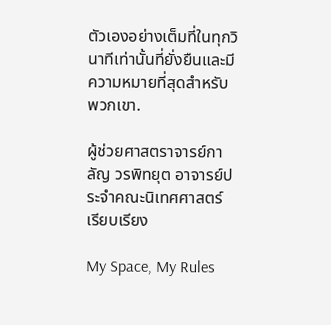ตัวเองอย่างเต็มที่ในทุกวินาทีเท่านั้นที่ยั่งยืนและมีความหมายที่สุดสำหรับพวกเขา.

ผู้ช่วยศาสตราจารย์กาลัญ วรพิทยุต อาจารย์ประจำคณะนิเทศศาสตร์ เรียบเรียง

My Space, My Rules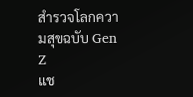สำรวจโลกความสุขฉบับ Gen Z
แช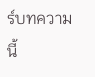ร์บทความนี้